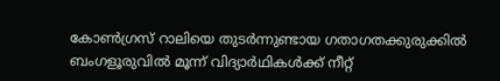കോൺഗ്രസ് റാലിയെ തുടർന്നുണ്ടായ ഗതാഗതക്കുരുക്കിൽ ബംഗളൂരുവിൽ മൂന്ന് വിദ്യാർഥികൾക്ക് നീറ്റ്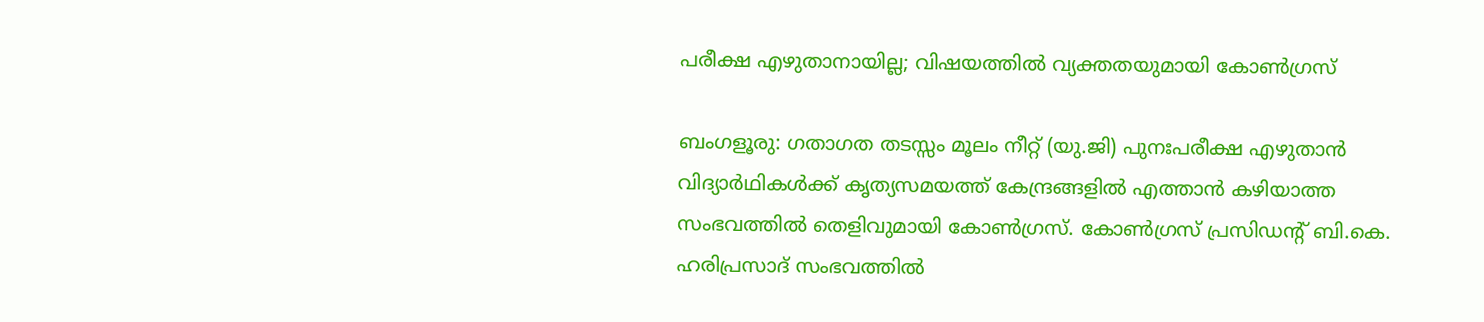പരീക്ഷ എഴുതാനായില്ല; വിഷയത്തിൽ വ്യക്തതയുമായി കോൺഗ്രസ്

ബംഗളൂരു: ഗതാഗത തടസ്സം മൂലം നീറ്റ് (യു.ജി) പുനഃപരീക്ഷ എഴുതാന്‍ വിദ്യാര്‍ഥികൾക്ക് കൃത്യസമയത്ത് കേന്ദ്രങ്ങളിൽ എത്താൻ കഴിയാത്ത സംഭവത്തില്‍ തെളിവുമായി കോണ്‍ഗ്രസ്. കോൺഗ്രസ് പ്രസിഡന്‍റ് ബി.കെ. ഹരിപ്രസാദ് സംഭവത്തില്‍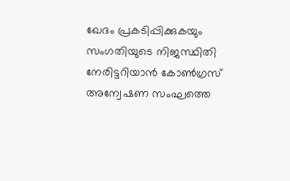ഖേദം പ്രകടിപ്പിക്കുകയും സംഗതിയുടെ നിജസ്ഥിതി നേരിട്ടറിയാന്‍ കോൺഗ്രസ് അന്വേഷണ സംഘത്തെ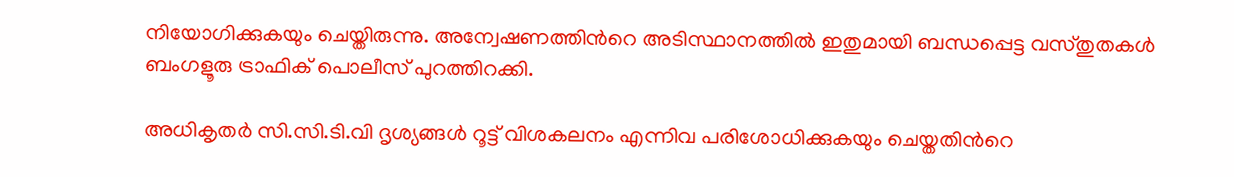നിയോഗിക്കുകയും ചെയ്തിരുന്നു. അന്വേഷണത്തിന്‍റെ അടിസ്ഥാനത്തില്‍ ഇതുമായി ബന്ധപ്പെട്ട വസ്തുതകൾ ബംഗളൂരു ട്രാഫിക് പൊലീസ് പുറത്തിറക്കി.

അധികൃതര്‍ സി.സി.ടി.വി ദൃശ്യങ്ങൾ റൂട്ട് വിശകലനം എന്നിവ പരിശോധിക്കുകയും ചെയ്തതിന്‍റെ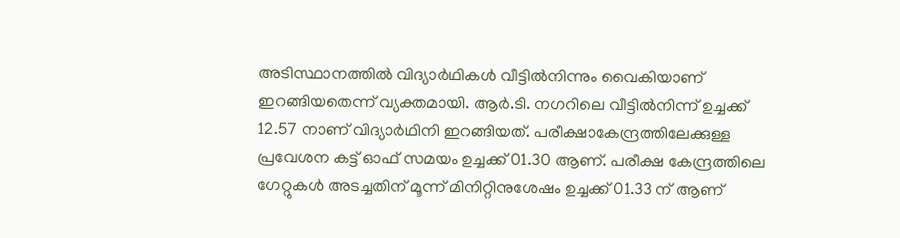അടിസ്ഥാനത്തില്‍ വിദ്യാര്‍ഥികള്‍ വീട്ടില്‍നിന്നും വൈകിയാണ് ഇറങ്ങിയതെന്ന് വ്യക്തമായി. ആർ.ടി. നഗറിലെ വീട്ടിൽനിന്ന് ഉച്ചക്ക് 12.57 നാണ് വിദ്യാര്‍ഥിനി ഇറങ്ങിയത്. പരീക്ഷാകേന്ദ്രത്തിലേക്കുള്ള പ്രവേശന കട്ട് ഓഫ് സമയം ഉച്ചക്ക് 01.30 ആണ്. പരീക്ഷ കേന്ദ്രത്തിലെ ഗേറ്റുകൾ അടച്ചതിന് മൂന്ന് മിനിറ്റിനുശേഷം ഉച്ചക്ക് 01.33 ന് ആണ്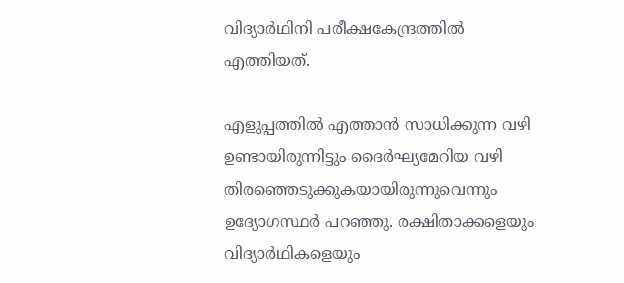വിദ്യാര്‍ഥിനി പരീക്ഷകേന്ദ്രത്തില്‍ എത്തിയത്.

എളുപ്പത്തില്‍ എത്താന്‍ സാധിക്കുന്ന വഴി ഉണ്ടായിരുന്നിട്ടും ദൈർഘ്യമേറിയ വഴി തിരഞ്ഞെടുക്കുകയായിരുന്നുവെന്നും ഉദ്യോഗസ്ഥര്‍ പറഞ്ഞു. രക്ഷിതാക്കളെയും വിദ്യാര്‍ഥികളെയും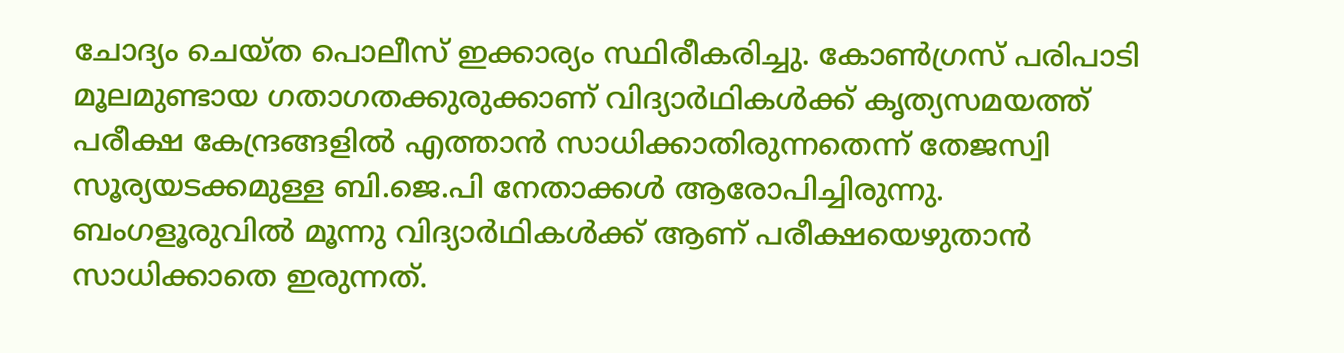ചോദ്യം ചെയ്ത പൊലീസ് ഇക്കാര്യം സ്ഥിരീകരിച്ചു. കോൺഗ്രസ് പരിപാടി മൂലമുണ്ടായ ഗതാഗതക്കുരുക്കാണ് വിദ്യാര്‍ഥികൾക്ക് കൃത്യസമയത്ത് പരീക്ഷ കേന്ദ്രങ്ങളിൽ എത്താൻ സാധിക്കാതിരുന്നതെന്ന് തേജസ്വി സൂര്യയടക്കമുള്ള ബി.ജെ.പി നേതാക്കള്‍ ആരോപിച്ചിരുന്നു. ബംഗളൂരുവില്‍ മൂന്നു വിദ്യാര്‍ഥികള്‍ക്ക് ആണ് പരീക്ഷയെഴുതാന്‍ സാധിക്കാതെ ഇരുന്നത്.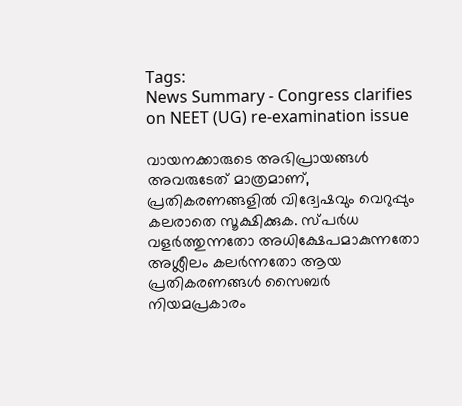Tags:
News Summary - Congress clarifies on NEET (UG) re-examination issue

വായനക്കാരുടെ അഭിപ്രായങ്ങള്‍ അവരുടേത് മാത്രമാണ്, പ്രതികരണങ്ങളിൽ വിദ്വേഷവും വെറുപ്പും കലരാതെ സൂക്ഷിക്കുക. സ്പർധ വളർത്തുന്നതോ അധിക്ഷേപമാകുന്നതോ അശ്ലീലം കലർന്നതോ ആയ പ്രതികരണങ്ങൾ സൈബർ നിയമപ്രകാരം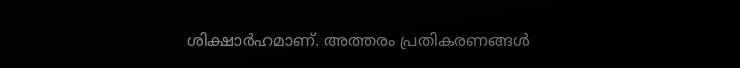ശിക്ഷാർഹമാണ്. അത്തരം പ്രതികരണങ്ങൾ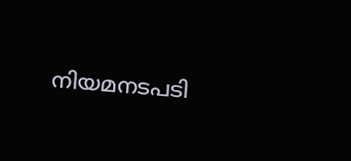നിയമനടപടി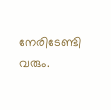നേരിടേണ്ടി വരും.